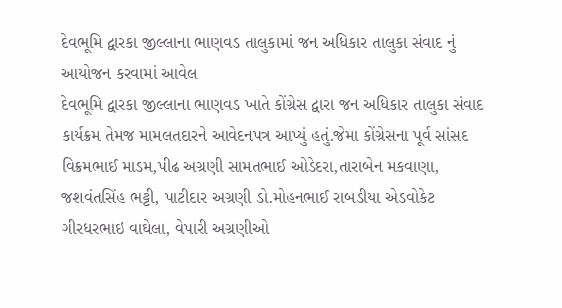દેવભૂમિ દ્વારકા જીલ્લાના ભાણવડ તાલુકામાં જન અધિકાર તાલુકા સંવાદ નું આયોજન કરવામાં આવેલ
દેવભૂમિ દ્વારકા જીલ્લાના ભાણવડ ખાતે કોંગ્રેસ દ્વારા જન અધિકાર તાલુકા સંવાદ કાર્યક્રમ તેમજ મામલતદારને આવેદનપત્ર આપ્યું હતું.જેમા કોંગ્રેસના પૂર્વ સાંસદ વિક્રમભાઈ માડમ,પીઢ અગ્રણી સામતભાઈ ઓડેદરા,તારાબેન મકવાણા, જશવંતસિંહ ભટ્ટી, પાટીદાર અગ્રણી ડો.મોહનભાઈ રાબડીયા એડવોકેટ ગીરધરભાઇ વાઘેલા, વેપારી અગ્રણીઓ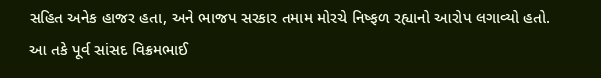સહિત અનેક હાજર હતા, અને ભાજપ સરકાર તમામ મોરચે નિષ્ફળ રહ્યાનો આરોપ લગાવ્યો હતો.
આ તકે પૂર્વ સાંસદ વિક્રમભાઈ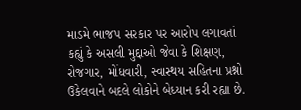માડમે ભાજપ સરકાર પર આરોપ લગાવતાં કહ્યું કે અસલી મુદ્દાઓ જેવા કે શિક્ષણ, રોજગાર, મોંધવારી, સ્વાસ્થય સહિતના પ્રશ્નો ઉકેલવાને બદલે લોકોને બેધ્યાન કરી રહ્યા છે.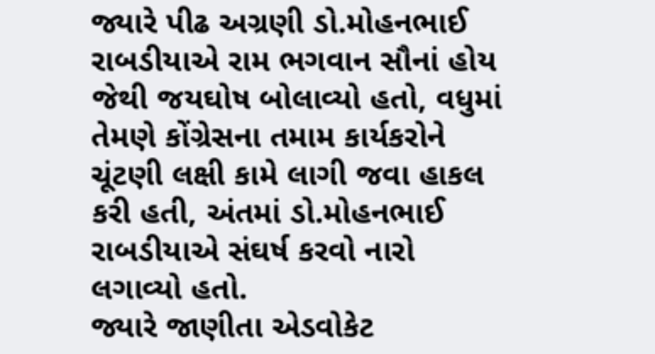જ્યારે પીઢ અગ્રણી ડો.મોહનભાઈ રાબડીયાએ રામ ભગવાન સૌનાં હોય જેથી જયઘોષ બોલાવ્યો હતો, વધુમાં તેમણે કોંગ્રેસના તમામ કાર્યકરોને ચૂંટણી લક્ષી કામે લાગી જવા હાકલ કરી હતી, અંતમાં ડો.મોહનભાઈ રાબડીયાએ સંઘર્ષ કરવો નારો લગાવ્યો હતો.
જ્યારે જાણીતા એડવોકેટ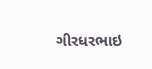ગીરધરભાઇ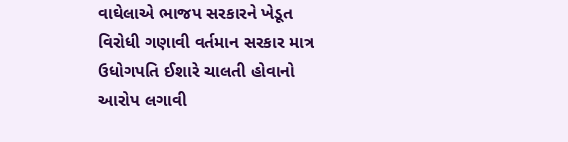વાઘેલાએ ભાજપ સરકારને ખેડૂત વિરોધી ગણાવી વર્તમાન સરકાર માત્ર ઉધોગપતિ ઈશારે ચાલતી હોવાનો આરોપ લગાવી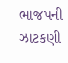ભાજપની ઝાટકણી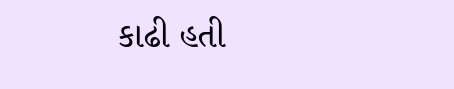કાઢી હતી